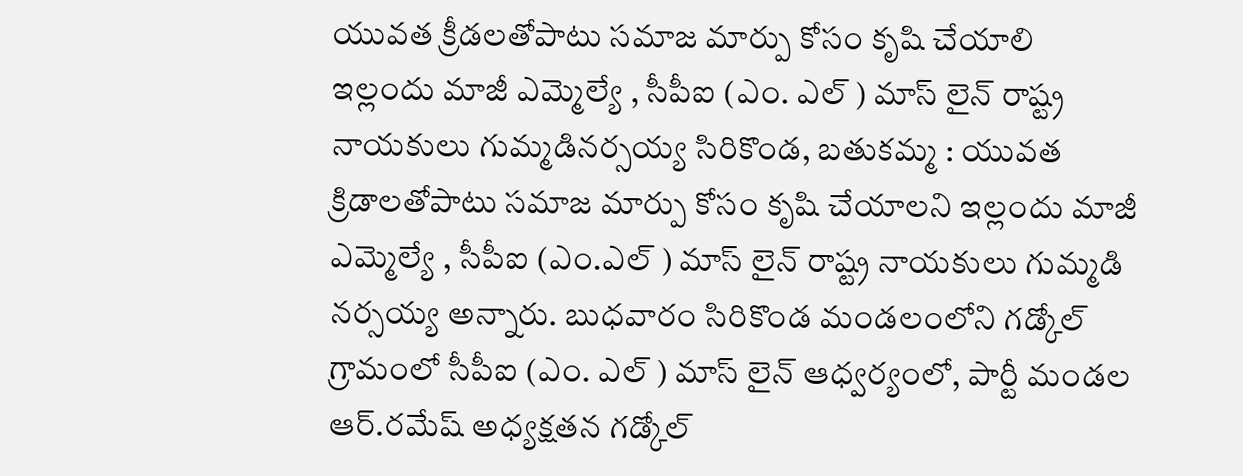యువత క్రీడలతోపాటు సమాజ మార్పు కోసం కృషి చేయాలి
ఇల్లందు మాజీ ఎమ్మెల్యే , సీపీఐ (ఎం. ఎల్ ) మాస్ లైన్ రాష్ట్ర నాయకులు గుమ్మడినర్సయ్య సిరికొండ, బతుకమ్మ : యువత క్రిడాలతోపాటు సమాజ మార్పు కోసం కృషి చేయాలని ఇల్లందు మాజీ ఎమ్మెల్యే , సీపీఐ (ఎం.ఎల్ ) మాస్ లైన్ రాష్ట్ర నాయకులు గుమ్మడి నర్సయ్య అన్నారు. బుధవారం సిరికొండ మండలంలోని గడ్కోల్ గ్రామంలో సీపీఐ (ఎం. ఎల్ ) మాస్ లైన్ ఆధ్వర్యంలో, పార్టీ మండల ఆర్.రమేష్ అధ్యక్షతన గడ్కోల్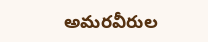అమరవీరుల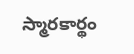స్మారకార్థం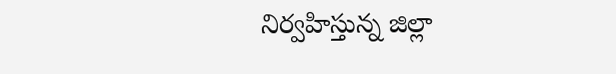నిర్వహిస్తున్న జిల్లా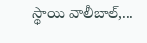స్థాయి వాలీబాల్,...